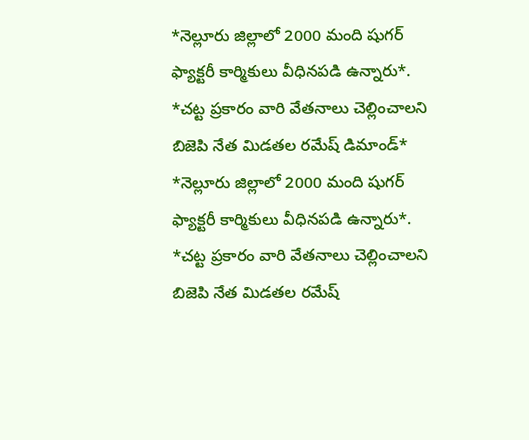*నెల్లూరు జిల్లాలో 2000 మంది షుగర్ ఫ్యాక్టరీ కార్మికులు వీధినపడి ఉన్నారు*. *చట్ట ప్రకారం వారి వేతనాలు చెల్లించాలని బిజెపి నేత మిడతల రమేష్ డిమాండ్*
*నెల్లూరు జిల్లాలో 2000 మంది షుగర్ ఫ్యాక్టరీ కార్మికులు వీధినపడి ఉన్నారు*. *చట్ట ప్రకారం వారి వేతనాలు చెల్లించాలని బిజెపి నేత మిడతల రమేష్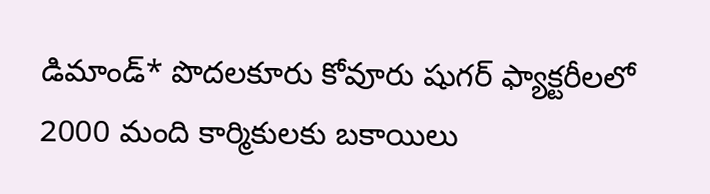డిమాండ్* పొదలకూరు కోవూరు షుగర్ ఫ్యాక్టరీలలో 2000 మంది కార్మికులకు బకాయిలు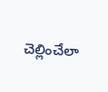చెల్లించేలా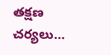తక్షణ చర్యలు…